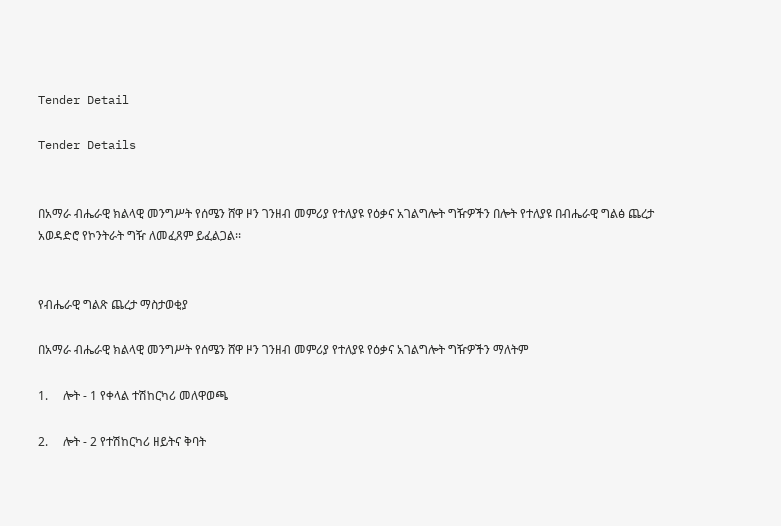Tender Detail

Tender Details


በአማራ ብሔራዊ ክልላዊ መንግሥት የሰሜን ሸዋ ዞን ገንዘብ መምሪያ የተለያዩ የዕቃና አገልግሎት ግዥዎችን በሎት የተለያዩ በብሔራዊ ግልፅ ጨረታ አወዳድሮ የኮንትራት ግዥ ለመፈጸም ይፈልጋል፡፡


የብሔራዊ ግልጽ ጨረታ ማስታወቂያ

በአማራ ብሔራዊ ክልላዊ መንግሥት የሰሜን ሸዋ ዞን ገንዘብ መምሪያ የተለያዩ የዕቃና አገልግሎት ግዥዎችን ማለትም

1.     ሎት - 1 የቀላል ተሽከርካሪ መለዋወጫ

2.     ሎት - 2 የተሽከርካሪ ዘይትና ቅባት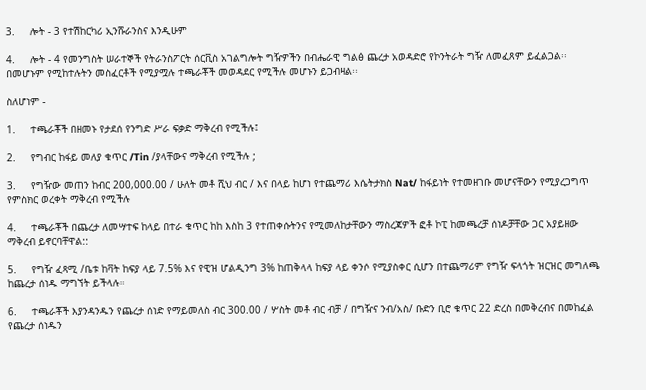3.     ሎት - 3 የተሽከርካሪ ኢንሹራንስና እንዲሁም

4.     ሎት - 4 የመንግስት ሠራተኞች የትራንስፖርት ሰርቪስ አገልግሎት ግዥዎችን በብሔራዊ ግልፅ ጨረታ አወዳድሮ የኮንትራት ግዥ ለመፈጸም ይፈልጋል፡፡ በመሆኑም የሚከተሉትን መስፈርቶች የሚያሟሉ ተጫራቾች መወዳደር የሚችሉ መሆኑን ይጋብዛል፡፡

ስለሆነም -

1.     ተጫራቾች በዘመኑ የታደሰ የንግድ ሥራ ፍቃድ ማቅረብ የሚችሉ፤

2.     የግብር ከፋይ መለያ ቁጥር /Tin /ያላቸውና ማቅረብ የሚችሉ ;

3.     የግዥው መጠን ከብር 200,000.00 / ሁለት መቶ ሺህ ብር / እና በላይ ከሆነ የተጨማሪ እሴትታክስ Nat/ ከፋይነት የተመዘገቡ መሆናቸውን የሚያረጋግጥ የምስክር ወረቀት ማቅረብ የሚችሉ

4.     ተጫራቾች በጨረታ ለመሣተፍ ከላይ በተራ ቁጥር ከከ እስከ 3 የተጠቀሱትንና የሚመለከታቸውን ማስረጃዎች ፎቶ ኮፒ ከመጫረቻ ሰነዶቻቸው ጋር አያይዘው ማቅረብ ይኖርባቸዋል::

5.     የግዥ ፈጻሚ /ቤቱ ከቫት ከፍያ ላይ 7.5% እና የዊዝ ሆልዲንግ 3% ከጠቅላላ ከፍያ ላይ ቀንሶ የሚያስቀር ሲሆን በተጨማሪም የግዥ ፍላጎት ዝርዝር መግለጫ ከጨረታ ሰነዱ ማግኘት ይችላሉ።

6.     ተጫራቾች እያንዳንዱን የጨረታ ሰነድ የማይመለስ ብር 300.00 / ሦስት መቶ ብር ብቻ / በግዥና ንብ/አስ/ ቡድን ቢሮ ቁጥር 22 ድረስ በመቅረብና በመከፈል የጨረታ ሰነዱን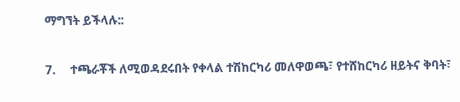ማግኘት ይችላሉ::

7.     ተጫራቾች ለሚወዳደሩበት የቀላል ተሽከርካሪ መለዋወጫ፣ የተሸከርካሪ ዘይትና ቅባት፣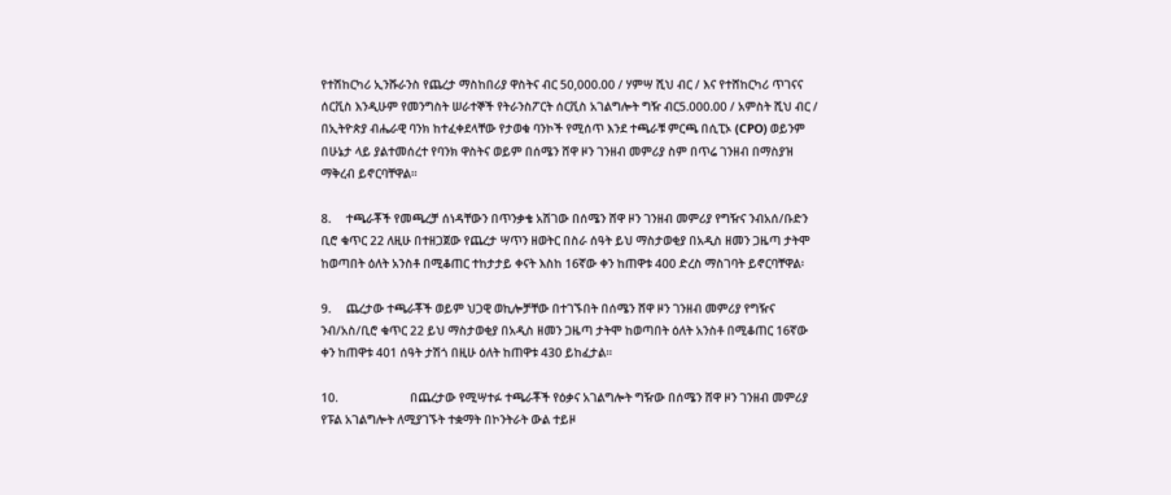የተሽከርካሪ ኢንሹራንስ የጨረታ ማስከበሪያ ዋስትና ብር 50,000.00 / ሃምሣ ሺህ ብር / እና የተሸከርካሪ ጥገናና ሰርቪስ እንዲሁም የመንግስት ሠራተኞች የትራንስፖርት ሰርቪስ አገልግሎት ግዥ ብር5.000.00 / አምስት ሺህ ብር / በኢትዮጵያ ብሔራዊ ባንክ ከተፈቀደላቸው የታወቁ ባንኮች የሚሰጥ እንደ ተጫራቹ ምርጫ በሲፒኦ (CPO) ወይንም በሁኔታ ላይ ያልተመሰረተ የባንክ ዋስትና ወይም በሰሜን ሸዋ ዞን ገንዘብ መምሪያ ስም በጥሬ ገንዘብ በማስያዝ ማቅረብ ይኖርባቸዋል፡፡

8.     ተጫራቾች የመጫረቻ ሰነዳቸውን በጥንቃቄ አሽገው በሰሜን ሸዋ ዞን ገንዘብ መምሪያ የግዥና ንብአሰ/ቡድን ቢሮ ቁጥር 22 ለዚሁ በተዘጋጀው የጨረታ ሣጥን ዘወትር በስራ ሰዓት ይህ ማስታወቂያ በአዲስ ዘመን ጋዜጣ ታትሞ ከወጣበት ዕለት አንስቶ በሚቆጠር ተከታታይ ቀናት እስከ 16ኛው ቀን ከጠዋቱ 400 ድረስ ማስገባት ይኖርባቸዋል፡

9.     ጨረታው ተጫራቾች ወይም ህጋዊ ወኪሎቻቸው በተገኙበት በሰሜን ሸዋ ዞን ገንዘብ መምሪያ የግዥና ንብ/አስ/ቢሮ ቁጥር 22 ይህ ማስታወቂያ በአዲስ ዘመን ጋዜጣ ታትሞ ከወጣበት ዕለት አንስቶ በሚቆጠር 16ኛው ቀን ከጠዋቱ 401 ሰዓት ታሽጎ በዚሁ ዕለት ከጠዋቱ 430 ይከፈታል፡፡

10.                        በጨረታው የሚሣተፉ ተጫራቾች የዕቃና አገልግሎት ግዥው በሰሜን ሸዋ ዞን ገንዘብ መምሪያ የፑል አገልግሎት ለሚያገኙት ተቋማት በኮንትራት ውል ተይዞ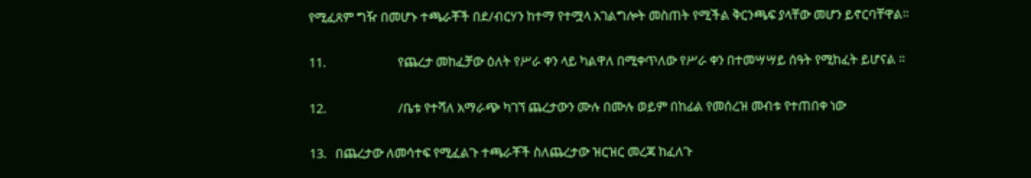የሚፈጸም ግዥ በመሆኑ ተጫራቾች በደ/ብርሃን ከተማ የተሟላ አገልግሎት መስጠት የሚችል ቅርንጫፍ ያላቸው መሆን ይኖርባቸዋል፡፡

11.                        የጨረታ መከፈቻው ዕለት የሥራ ቀን ላይ ካልዋለ በሚቀጥለው የሥራ ቀን በተመሣሣይ ሰዓት የሚከፈት ይሆናል ፡፡

12.                        /ቤቱ የተሻለ አማራጭ ካገኘ ጨረታውን ሙሉ በሙሉ ወይም በከፊል የመሰረዝ መብቱ የተጠበቀ ነው

13.   በጨረታው ለመሳተፍ የሚፈልጉ ተጫራቾች ስለጨረታው ዝርዝር መረጃ ከፈለጉ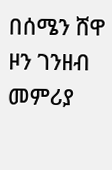በሰሜን ሸዋ ዞን ገንዘብ መምሪያ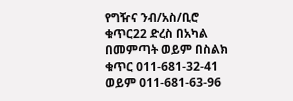የግዥና ንብ/አስ/ቢሮ ቁጥር22 ድረስ በአካል በመምጣት ወይም በስልክ ቁጥር 011-681-32-41 ወይም 011-681-63-96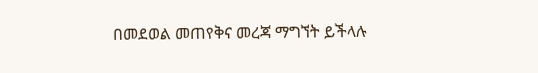በመደወል መጠየቅና መረጃ ማግኘት ይችላሉ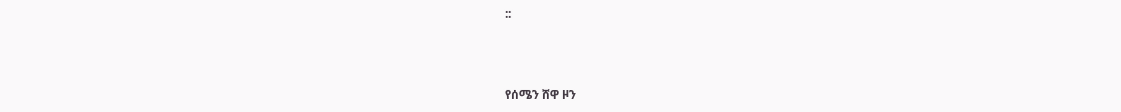::



የሰሜን ሸዋ ዞን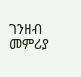ገንዘብ መምሪያ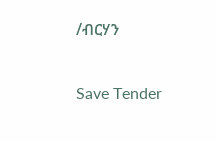/ብርሃን

Save Tender